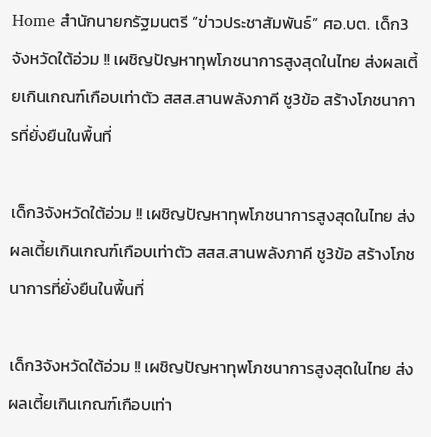Home สำนักนายกรัฐมนตรี “ข่าวประชาสัมพันธ์” ศอ.บต. เด็ก3จังหวัดใต้อ่วม !! เผชิญปัญหาทุพโภชนาการสูงสุดในไทย ส่งผลเตี้ยเกินเกณฑ์เกือบเท่าตัว สสส.สานพลังภาคี ชู3ข้อ สร้างโภชนาการที่ยั่งยืนในพื้นที่

เด็ก3จังหวัดใต้อ่วม !! เผชิญปัญหาทุพโภชนาการสูงสุดในไทย ส่งผลเตี้ยเกินเกณฑ์เกือบเท่าตัว สสส.สานพลังภาคี ชู3ข้อ สร้างโภชนาการที่ยั่งยืนในพื้นที่

เด็ก3จังหวัดใต้อ่วม !! เผชิญปัญหาทุพโภชนาการสูงสุดในไทย ส่งผลเตี้ยเกินเกณฑ์เกือบเท่า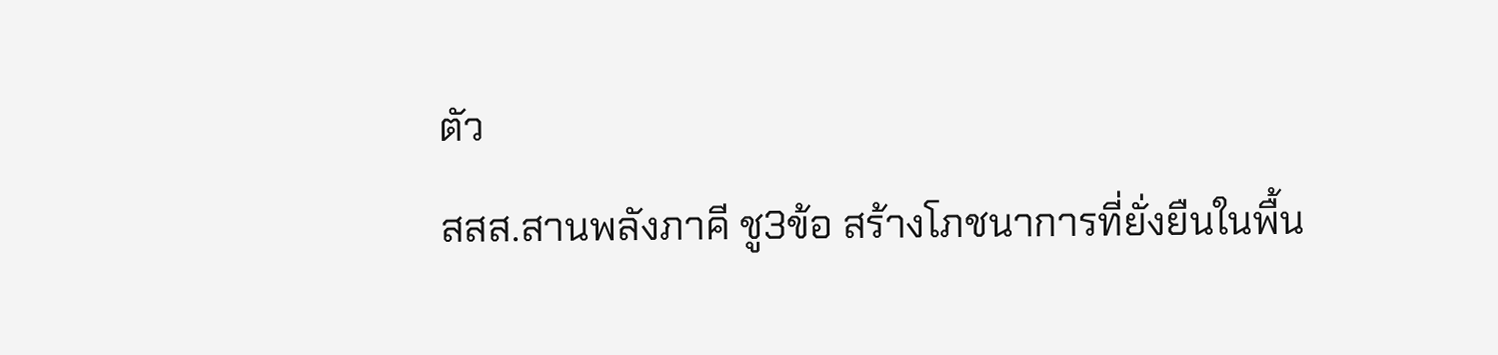ตัว
สสส.สานพลังภาคี ชู3ข้อ สร้างโภชนาการที่ยั่งยืนในพื้น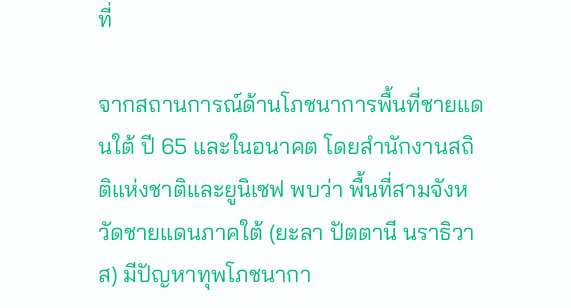ที่

จากสถานการณ์ด้านโภชนาการพื้นที่ชายแดนใต้ ปี 65 และในอนาคต โดยสำนักงานสถิติแห่งชาติและยูนิเซฟ พบว่า พื้นที่สามจังหวัดชายแดนภาคใต้ (ยะลา ปัตตานี นราธิวาส) มีปัญหาทุพโภชนากา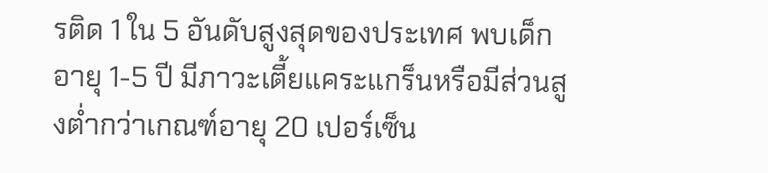รติด 1 ใน 5 อันดับสูงสุดของประเทศ พบเด็กอายุ 1-5 ปี มีภาวะเตี้ยแคระแกร็นหรือมีส่วนสูงต่ำกว่าเกณฑ์อายุ 20 เปอร์เซ็น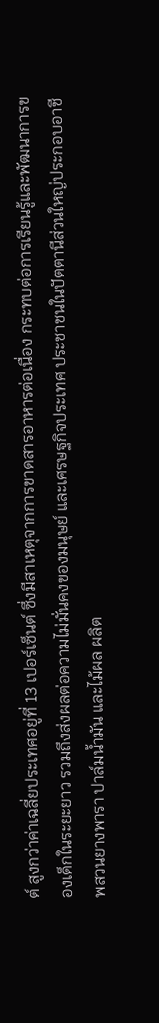ต์ สูงกว่าค่าเฉลี่ยประเทศอยู่ที่ 13 เปอร์เซ็นต์ ซึ่งมีสาเหตุจากการขาดสารอาหารต่อเนื่อง กระทบต่อการเรียนรู้และพัฒนาการของเด็กในระยะยาว รวมถึงส่งผลต่อความไม่มั่นคงของมนุษย์ และเศรษฐกิจประเทศ ประชาชนในปัตตานีส่วนใหญ่ประกอบอาชีพสวนยางพารา ปาล์มน้ำมัน และไม้ผล ผลิต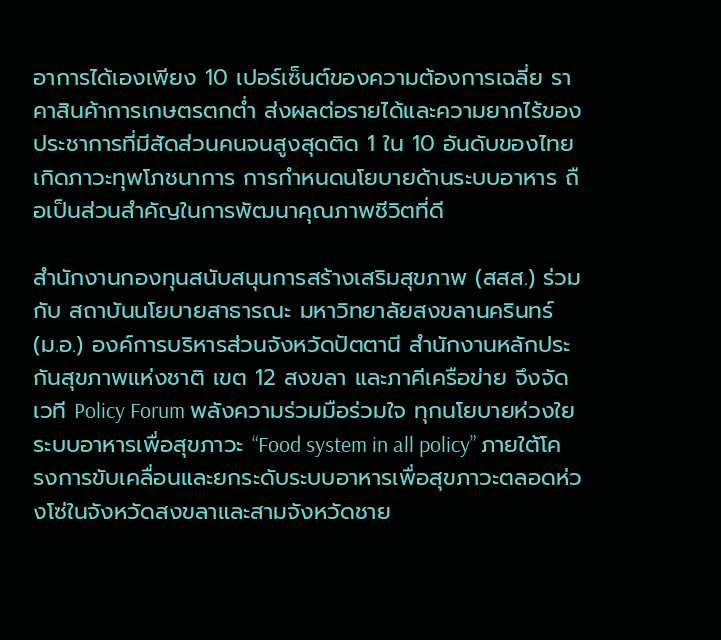อาการได้เองเพียง 10 เปอร์เซ็นต์ของความต้องการเฉลี่ย ราคาสินค้าการเกษตรตกต่ำ ส่งผลต่อรายได้และความยากไร้ของประชาการที่มีสัดส่วนคนจนสูงสุดติด 1 ใน 10 อันดับของไทย เกิดภาวะทุพโภชนาการ การกำหนดนโยบายด้านระบบอาหาร ถือเป็นส่วนสำคัญในการพัฒนาคุณภาพชีวิตที่ดี

สำนักงานกองทุนสนับสนุนการสร้างเสริมสุขภาพ (สสส.) ร่วมกับ สถาบันนโยบายสาธารณะ มหาวิทยาลัยสงขลานครินทร์ (ม.อ.) องค์การบริหารส่วนจังหวัดปัตตานี สำนักงานหลักประกันสุขภาพแห่งชาติ เขต 12 สงขลา และภาคีเครือข่าย จึงจัดเวที Policy Forum พลังความร่วมมือร่วมใจ ทุกนโยบายห่วงใยระบบอาหารเพื่อสุขภาวะ “Food system in all policy” ภายใต้โครงการขับเคลื่อนและยกระดับระบบอาหารเพื่อสุขภาวะตลอดห่วงโซ่ในจังหวัดสงขลาและสามจังหวัดชาย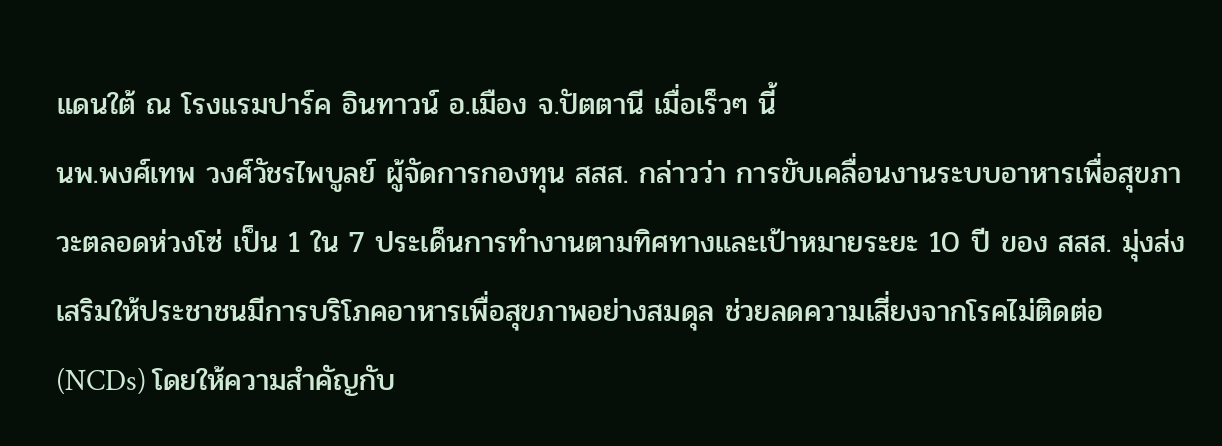แดนใต้ ณ โรงแรมปาร์ค อินทาวน์ อ.เมือง จ.ปัตตานี เมื่อเร็วๆ นี้
นพ.พงศ์เทพ วงศ์วัชรไพบูลย์ ผู้จัดการกองทุน สสส. กล่าวว่า การขับเคลื่อนงานระบบอาหารเพื่อสุขภาวะตลอดห่วงโซ่ เป็น 1 ใน 7 ประเด็นการทำงานตามทิศทางและเป้าหมายระยะ 10 ปี ของ สสส. มุ่งส่งเสริมให้ประชาชนมีการบริโภคอาหารเพื่อสุขภาพอย่างสมดุล ช่วยลดความเสี่ยงจากโรคไม่ติดต่อ (NCDs) โดยให้ความสำคัญกับ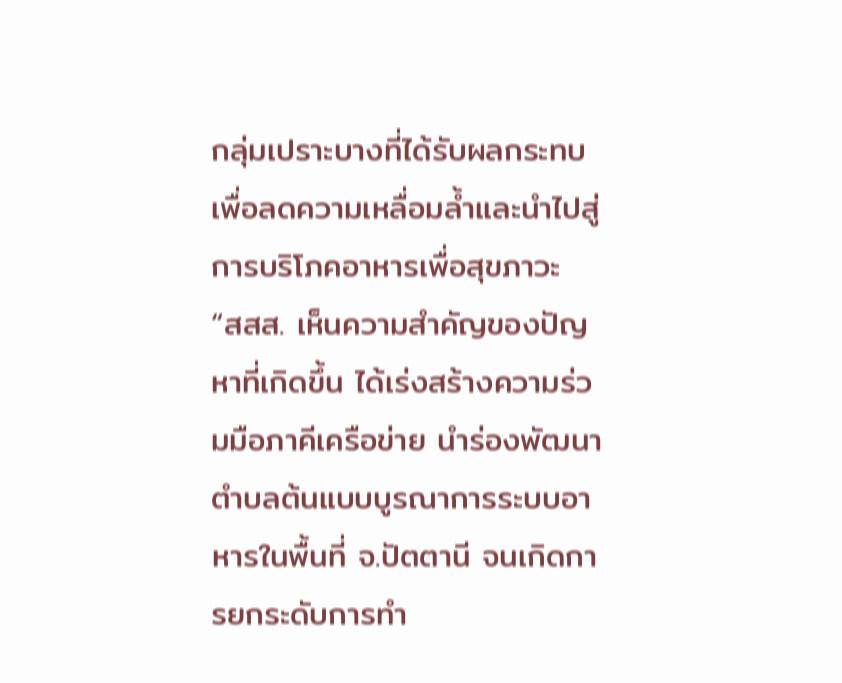กลุ่มเปราะบางที่ได้รับผลกระทบ เพื่อลดความเหลื่อมล้ำและนำไปสู่การบริโภคอาหารเพื่อสุขภาวะ “สสส. เห็นความสำคัญของปัญหาที่เกิดขึ้น ได้เร่งสร้างความร่วมมือภาคีเครือข่าย นำร่องพัฒนาตำบลต้นแบบบูรณาการระบบอาหารในพื้นที่ จ.ปัตตานี จนเกิดการยกระดับการทำ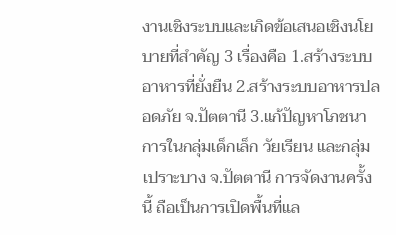งานเชิงระบบและเกิดข้อเสนอเชิงนโยบายที่สำคัญ 3 เรื่องคือ 1.สร้างระบบอาหารที่ยั่งยืน 2.สร้างระบบอาหารปลอดภัย จ.ปัตตานี 3.แก้ปัญหาโภชนาการในกลุ่มเด็กเล็ก วัยเรียน และกลุ่มเปราะบาง จ.ปัตตานี การจัดงานครั้งนี้ ถือเป็นการเปิดพื้นที่แล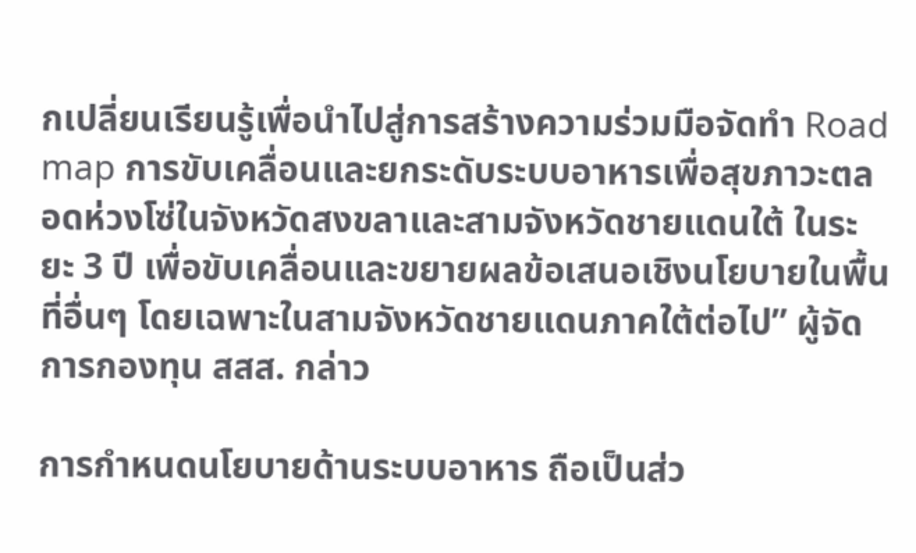กเปลี่ยนเรียนรู้เพื่อนำไปสู่การสร้างความร่วมมือจัดทำ Road map การขับเคลื่อนและยกระดับระบบอาหารเพื่อสุขภาวะตลอดห่วงโซ่ในจังหวัดสงขลาและสามจังหวัดชายแดนใต้ ในระยะ 3 ปี เพื่อขับเคลื่อนและขยายผลข้อเสนอเชิงนโยบายในพื้นที่อื่นๆ โดยเฉพาะในสามจังหวัดชายแดนภาคใต้ต่อไป” ผู้จัดการกองทุน สสส. กล่าว

การกำหนดนโยบายด้านระบบอาหาร ถือเป็นส่ว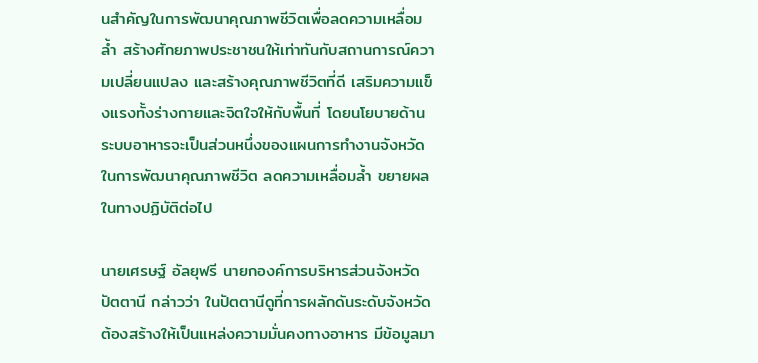นสำคัญในการพัฒนาคุณภาพชีวิตเพื่อลดความเหลื่อมล้ำ สร้างศักยภาพประชาชนให้เท่าทันกับสถานการณ์ความเปลี่ยนแปลง และสร้างคุณภาพชีวิตที่ดี เสริมความแข็งแรงทั้งร่างกายและจิตใจให้กับพื้นที่ โดยนโยบายด้านระบบอาหารจะเป็นส่วนหนึ่งของแผนการทำงานจังหวัดในการพัฒนาคุณภาพชีวิต ลดความเหลื่อมล้ำ ขยายผลในทางปฏิบัติต่อไป

นายเศรษฐ์ อัลยุฟรี นายกองค์การบริหารส่วนจังหวัดปัตตานี กล่าวว่า ในปัตตานีดูที่การผลักดันระดับจังหวัด ต้องสร้างให้เป็นแหล่งความมั่นคงทางอาหาร มีข้อมูลมา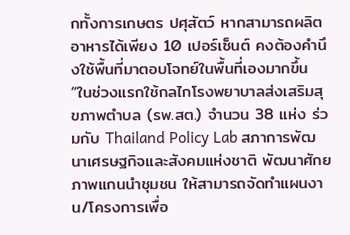กทั้งการเกษตร ปศุสัตว์ หากสามารถผลิตอาหารได้เพียง 10 เปอร์เซ็นต์ คงต้องคำนึงใช้พื้นที่มาตอบโจทย์ในพื้นที่เองมากขึ้น “ในช่วงแรกใช้กลไกโรงพยาบาลส่งเสริมสุขภาพตำบล (รพ.สต.) จำนวน 38 แห่ง ร่วมกับ Thailand Policy Lab สภาการพัฒนาเศรษฐกิจและสังคมแห่งชาติ พัฒนาศักยภาพแกนนำชุมชน ให้สามารถจัดทำแผนงาน/โครงการเพื่อ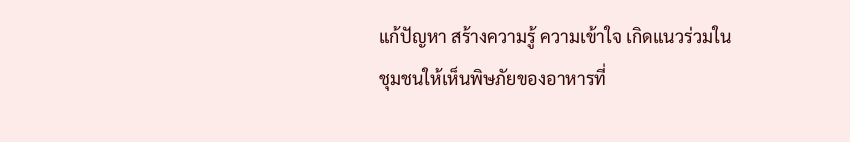แก้ปัญหา สร้างความรู้ ความเข้าใจ เกิดแนวร่วมในชุมชนให้เห็นพิษภัยของอาหารที่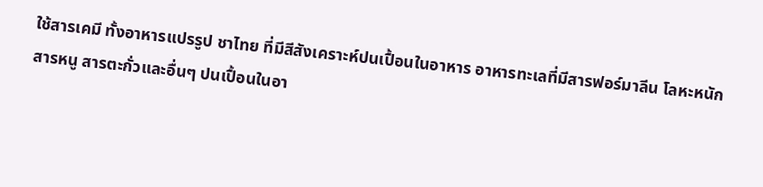ใช้สารเคมี ทั้งอาหารแปรรูป ชาไทย ที่มีสีสังเคราะห์ปนเปื้อนในอาหาร อาหารทะเลที่มีสารฟอร์มาลีน โลหะหนัก สารหนู สารตะกั่วและอื่นๆ ปนเปื้อนในอา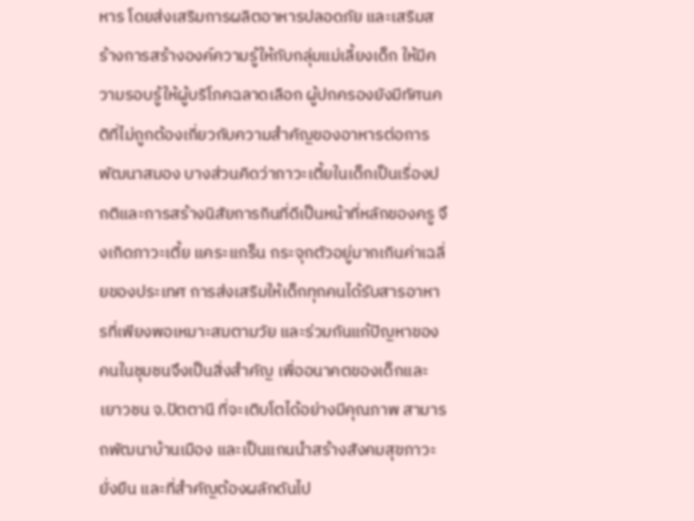หาร โดยส่งเสริมการผลิตอาหารปลอดภัย และเสริมสร้างการสร้างองค์ความรู้ให้กับกลุ่มแม่เลี้ยงเด็ก ให้มีความรอบรู้ให้ผู้บริโภคฉลาดเลือก ผู้ปกครองยังมีทัศนคติที่ไม่ถูกต้องเกี่ยวกับความสำคัญของอาหารต่อการพัฒนาสมอง บางส่วนคิดว่าภาวะเตี้ยในเด็กเป็นเรื่องปกติและการสร้างนิสัยการกินที่ดีเป็นหน้าที่หลักของครู จึงเกิดภาวะเตี้ย แคระแกร็น กระจุกตัวอยู่มากเกินค่าเฉลี่ยของประเทศ การส่งเสริมให้เด็กทุกคนได้รับสารอาหารที่เพียงพอเหมาะสมตามวัย และร่วมกันแก้ปัญหาของคนในชุมชนจึงเป็นสิ่งสำคัญ เพื่ออนาคตของเด็กและเยาวชน จ.ปัตตานี ที่จะเติบโตได้อย่างมีคุณภาพ สามารถพัฒนาบ้านเมือง และเป็นแกนนำสร้างสังคมสุขภาวะยั่งยืน และที่สำคัญต้องผลักดันไป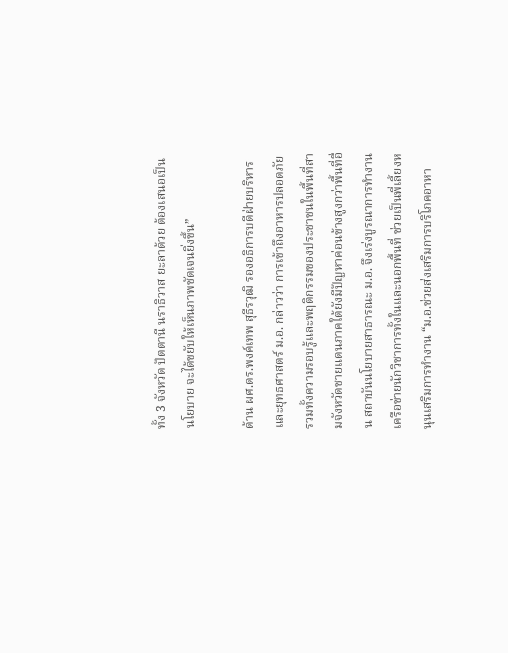ทั้ง 3 จังหวัด ปัตตานี นราธิวาส ยะลาด้วย ต้องเสนอเป็นนโยบาย จะได้ขยับให้เห็นภาพชัดเจนยิ่งขึ้น”

ด้าน ผศ.ดร.พงค์เทพ สุธีรวุฒิ รองอธิการบดีฝ่ายบริหารและยุทธศาสตร์ ม.อ. กล่าวว่า การเข้าถึงอาหารปลอดภัย รวมทั้งความรอบรู้และพฤติกรรมของประชาชนในพื้นที่สามจังหวัดชายแดนภาคใต้ยังมีปัญหาค่อนข้างสูงกว่าพื้นที่อื่น สถาบันนโยบายสาธารณะ ม.อ. จึงเร่งบูรณาการทำงานเครือข่ายนักวิชาการทั้งในและนอกพื้นที่ ช่วยเป็นพี่เลี้ยงหนุนเสริมการทำงาน “ม.อ.ช่วยส่งเสริมการบริโภคอาหา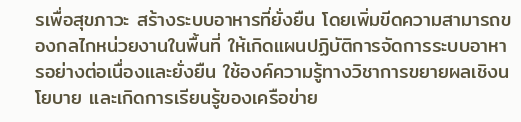รเพื่อสุขภาวะ สร้างระบบอาหารที่ยั่งยืน โดยเพิ่มขีดความสามารถของกลไกหน่วยงานในพื้นที่ ให้เกิดแผนปฏิบัติการจัดการระบบอาหารอย่างต่อเนื่องและยั่งยืน ใช้องค์ความรู้ทางวิชาการขยายผลเชิงนโยบาย และเกิดการเรียนรู้ของเครือข่าย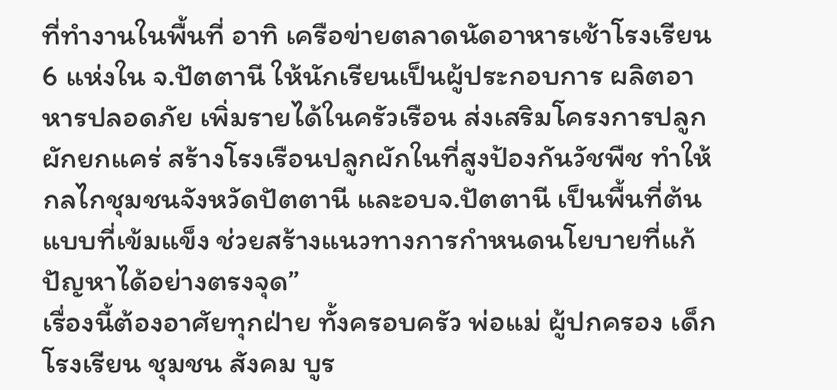ที่ทำงานในพื้นที่ อาทิ เครือข่ายตลาดนัดอาหารเช้าโรงเรียน 6 แห่งใน จ.ปัตตานี ให้นักเรียนเป็นผู้ประกอบการ ผลิตอาหารปลอดภัย เพิ่มรายได้ในครัวเรือน ส่งเสริมโครงการปลูกผักยกแคร่ สร้างโรงเรือนปลูกผักในที่สูงป้องกันวัชพืช ทำให้กลไกชุมชนจังหวัดปัตตานี และอบจ.ปัตตานี เป็นพื้นที่ต้นแบบที่เข้มแข็ง ช่วยสร้างแนวทางการกำหนดนโยบายที่แก้ปัญหาได้อย่างตรงจุด”
เรื่องนี้ต้องอาศัยทุกฝ่าย ทั้งครอบครัว พ่อแม่ ผู้ปกครอง เด็ก โรงเรียน ชุมชน สังคม บูร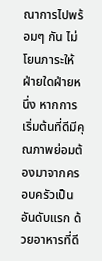ณาการไปพร้อมๆ กัน ไม่โยนภาระให้ฝ่ายใดฝ่ายหนึ่ง หากการเริ่มต้นที่ดีมีคุณภาพย่อมต้องมาจากครอบครัวเป็นอันดับแรก ด้วยอาหารที่ดี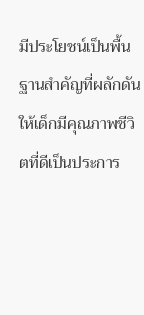มีประโยชน์เป็นพื้นฐานสำคัญที่ผลักดันให้เด็กมีคุณภาพชีวิตที่ดีเป็นประการ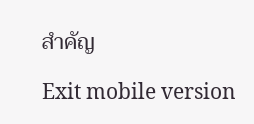สำคัญ

Exit mobile version